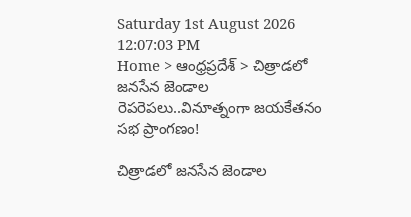Saturday 1st August 2026
12:07:03 PM
Home > ఆంధ్రప్రదేశ్ > చిత్రాడలో జనసేన జెండాల రెపరెపలు..వినూత్నంగా జయకేతనం సభ ప్రాంగణం!

చిత్రాడలో జనసేన జెండాల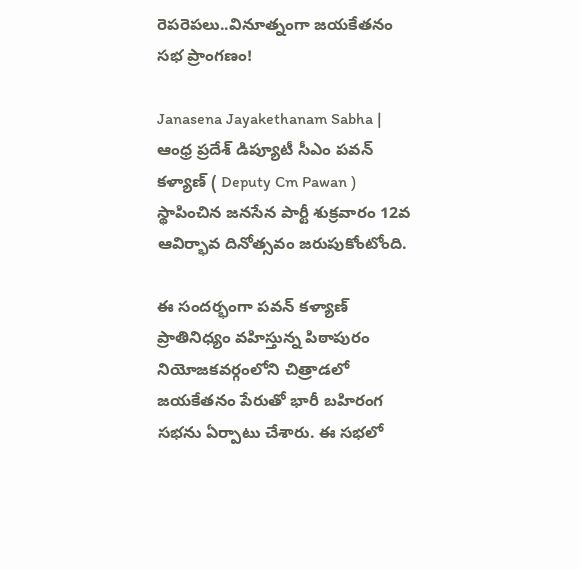రెపరెపలు..వినూత్నంగా జయకేతనం సభ ప్రాంగణం!

Janasena Jayakethanam Sabha | ఆంధ్ర ప్రదేశ్ డిప్యూటీ సీఎం పవన్ కళ్యాణ్ ( Deputy Cm Pawan ) స్థాపించిన జనసేన పార్టీ శుక్రవారం 12వ ఆవిర్భావ దినోత్సవం జరుపుకోంటోంది.

ఈ సందర్భంగా పవన్ కళ్యాణ్ ప్రాతినిధ్యం వహిస్తున్న పిఠాపురం నియోజకవర్గంలోని చిత్రాడలో జయకేతనం పేరుతో భారీ బహిరంగ సభను ఏర్పాటు చేశారు. ఈ సభలో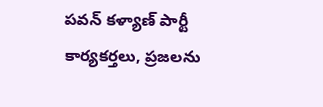పవన్ కళ్యాణ్ పార్టీ కార్యకర్తలు, ప్రజలను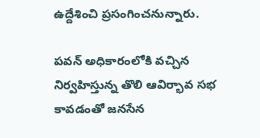ఉద్దేశించి ప్రసంగించనున్నారు.

పవన్ అధికారంలోకి వచ్చిన నిర్వహిస్తున్న తొలి ఆవిర్భావ సభ కావడంతో జనసేన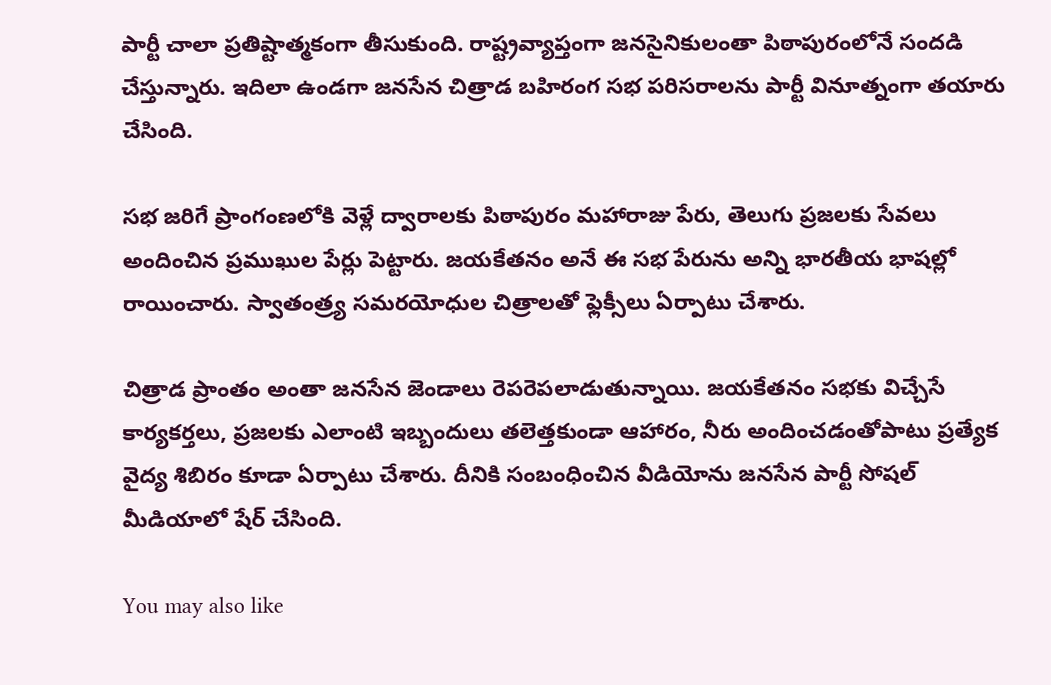పార్టీ చాలా ప్రతిష్టాత్మకంగా తీసుకుంది. రాష్ట్రవ్యాప్తంగా జనసైనికులంతా పిఠాపురంలోనే సందడి చేస్తున్నారు. ఇదిలా ఉండగా జనసేన చిత్రాడ బహిరంగ సభ పరిసరాలను పార్టీ వినూత్నంగా తయారు చేసింది.

సభ జరిగే ప్రాంగంణలోకి వెళ్లే ద్వారాలకు పిఠాపురం మహారాజు పేరు, తెలుగు ప్రజలకు సేవలు అందించిన ప్రముఖుల పేర్లు పెట్టారు. జయకేతనం అనే ఈ సభ పేరును అన్ని భారతీయ భాషల్లో రాయించారు. స్వాతంత్ర్య సమరయోధుల చిత్రాలతో ఫ్లెక్సీలు ఏర్పాటు చేశారు.

చిత్రాడ ప్రాంతం అంతా జనసేన జెండాలు రెపరెపలాడుతున్నాయి. జయకేతనం సభకు విచ్చేసే కార్యకర్తలు, ప్రజలకు ఎలాంటి ఇబ్బందులు తలెత్తకుండా ఆహారం, నీరు అందించడంతోపాటు ప్రత్యేక వైద్య శిబిరం కూడా ఏర్పాటు చేశారు. దీనికి సంబంధించిన వీడియోను జనసేన పార్టీ సోషల్ మీడియాలో షేర్ చేసింది.

You may also like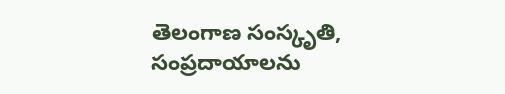తెలంగాణ సంస్కృతి, సంప్రదాయాలను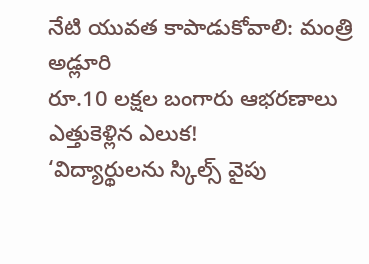నేటి యువత కాపాడుకోవాలి: మంత్రి అడ్లూరి
రూ.10 లక్షల బంగారు ఆభరణాలు ఎత్తుకెళ్లిన ఎలుక!
‘విద్యార్థులను స్కిల్స్ వైపు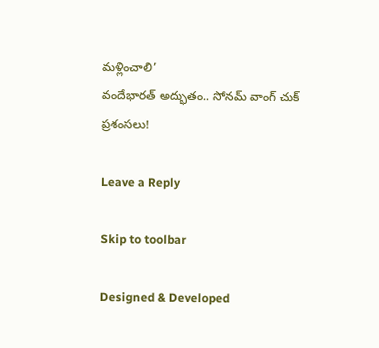మళ్లించాలి’
వందేభారత్ అద్భుతం.. సోనమ్ వాంగ్ చుక్ ప్రశంసలు!

Leave a Reply

Skip to toolbar

Designed & Developed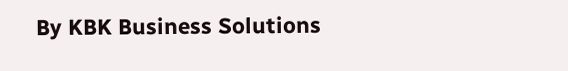By KBK Business Solutions